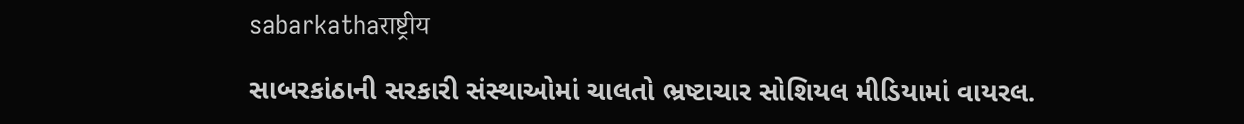sabarkathaराष्ट्रीय

સાબરકાંઠાની સરકારી સંસ્થાઓમાં ચાલતો ભ્રષ્ટાચાર સોશિયલ મીડિયામાં વાયરલ.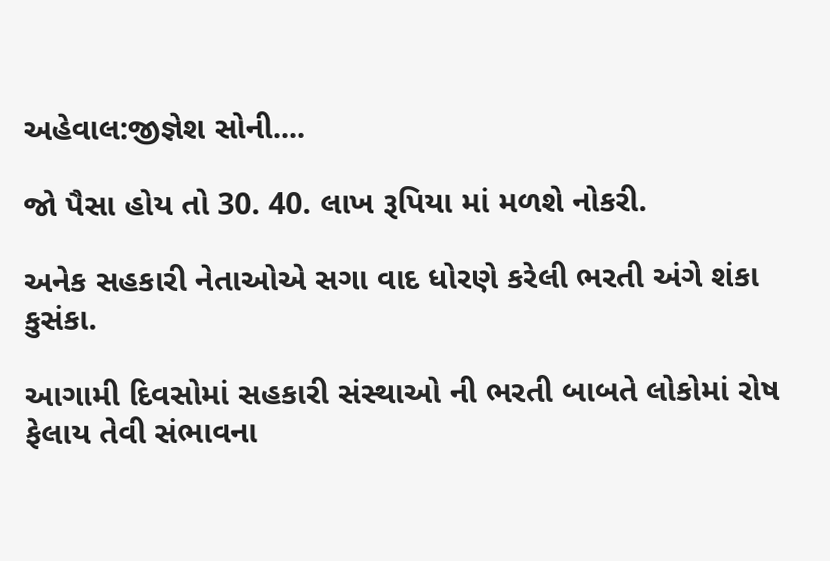અહેવાલ:જીજ્ઞેશ સોની....

જો પૈસા હોય તો 30. 40. લાખ રૂપિયા માં મળશે નોકરી.

અનેક સહકારી નેતાઓએ સગા વાદ ધોરણે કરેલી ભરતી અંગે શંકા કુસંકા.

આગામી દિવસોમાં સહકારી સંસ્થાઓ ની ભરતી બાબતે લોકોમાં રોષ ફેલાય તેવી સંભાવના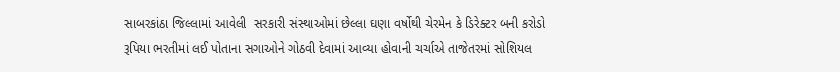સાબરકાંઠા જિલ્લામાં આવેલી  સરકારી સંસ્થાઓમાં છેલ્લા ઘણા વર્ષોથી ચેરમેન કે ડિરેક્ટર બની કરોડો રૂપિયા ભરતીમાં લઈ પોતાના સગાઓને ગોઠવી દેવામાં આવ્યા હોવાની ચર્ચાએ તાજેતરમાં સોશિયલ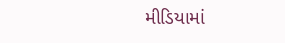મીડિયામાં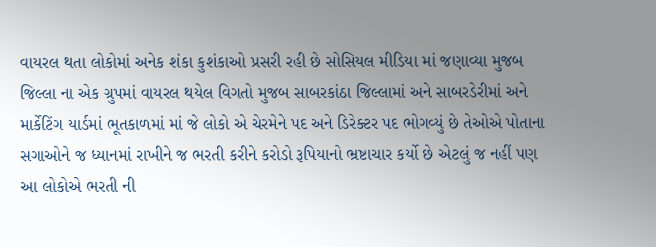વાયરલ થતા લોકોમાં અનેક શંકા કુશંકાઓ પ્રસરી રહી છે સોસિયલ મીડિયા માં જણાવ્યા મુજબ જિલ્લા ના એક ગ્રુપમાં વાયરલ થયેલ વિગતો મુજબ સાબરકાંઠા જિલ્લામાં અને સાબરડેરીમાં અને માર્કેટિંગ યાર્ડમાં ભૂતકાળમાં માં જે લોકો એ ચેરમેને પદ અને ડિરેક્ટર પદ ભોગવ્યું છે તેઓએ પોતાના સગાઓને જ ધ્યાનમાં રાખીને જ ભરતી કરીને કરોડો રૂપિયાનો ભ્રષ્ટાચાર કર્યો છે એટલું જ નહીં પણ આ લોકોએ ભરતી ની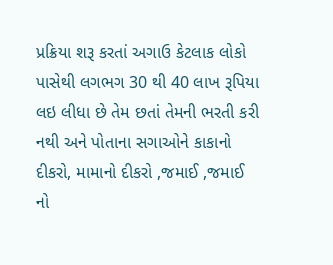પ્રક્રિયા શરૂ કરતાં અગાઉ કેટલાક લોકો પાસેથી લગભગ 30 થી 40 લાખ રૂપિયા લઇ લીધા છે તેમ છતાં તેમની ભરતી કરી નથી અને પોતાના સગાઓને કાકાનો દીકરો, મામાનો દીકરો ,જમાઈ ,જમાઈ નો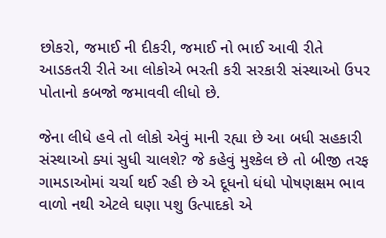છોકરો, જમાઈ ની દીકરી, જમાઈ નો ભાઈ આવી રીતે આડકતરી રીતે આ લોકોએ ભરતી કરી સરકારી સંસ્થાઓ ઉપર પોતાનો કબજો જમાવવી લીધો છે.

જેના લીધે હવે તો લોકો એવું માની રહ્યા છે આ બધી સહકારી સંસ્થાઓ ક્યાં સુધી ચાલશે? જે કહેવું મુશ્કેલ છે તો બીજી તરફ ગામડાઓમાં ચર્ચા થઈ રહી છે એ દૂધનો ધંધો પોષણક્ષમ ભાવ વાળો નથી એટલે ઘણા પશુ ઉત્પાદકો એ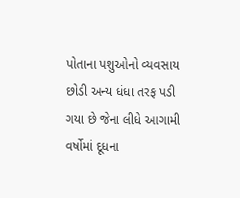પોતાના પશુઓનો વ્યવસાય છોડી અન્ય ધંધા તરફ પડી ગયા છે જેના લીધે આગામી વર્ષોમાં દૂધના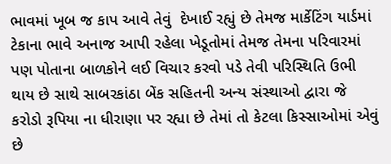ભાવમાં ખૂબ જ કાપ આવે તેવું  દેખાઈ રહ્યું છે તેમજ માર્કેટિંગ યાર્ડમાં ટેકાના ભાવે અનાજ આપી રહેલા ખેડૂતોમાં તેમજ તેમના પરિવારમાં પણ પોતાના બાળકોને લઈ વિચાર કરવો પડે તેવી પરિસ્થિતિ ઉભી થાય છે સાથે સાબરકાંઠા બેંક સહિતની અન્ય સંસ્થાઓ દ્વારા જે કરોડો રૂપિયા ના ધીરાણા પર રહ્યા છે તેમાં તો કેટલા કિસ્સાઓમાં એવું છે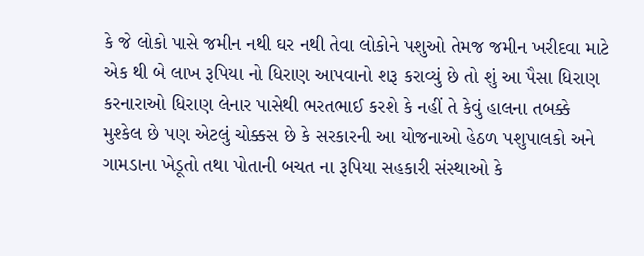કે જે લોકો પાસે જમીન નથી ઘર નથી તેવા લોકોને પશુઓ તેમજ જમીન ખરીદવા માટે એક થી બે લાખ રૂપિયા નો ધિરાણ આપવાનો શરૂ કરાવ્યું છે તો શું આ પૈસા ધિરાણ કરનારાઓ ધિરાણ લેનાર પાસેથી ભરતભાઈ કરશે કે નહીં તે કેવું હાલના તબક્કે મુશ્કેલ છે પણ એટલું ચોક્કસ છે કે સરકારની આ યોજનાઓ હેઠળ પશુપાલકો અને ગામડાના ખેડૂતો તથા પોતાની બચત ના રૂપિયા સહકારી સંસ્થાઓ કે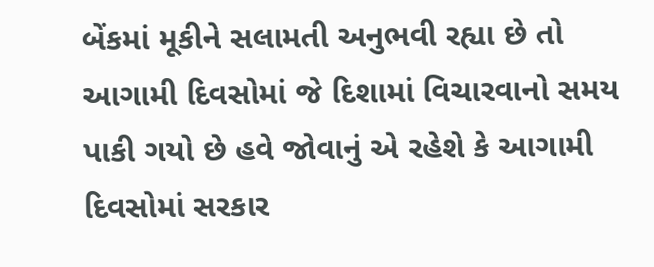બેંકમાં મૂકીને સલામતી અનુભવી રહ્યા છે તો આગામી દિવસોમાં જે દિશામાં વિચારવાનો સમય પાકી ગયો છે હવે જોવાનું એ રહેશે કે આગામી દિવસોમાં સરકાર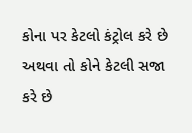કોના પર કેટલો કંટ્રોલ કરે છે અથવા તો કોને કેટલી સજા કરે છે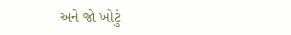અને જો ખોટું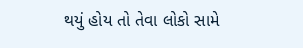થયું હોય તો તેવા લોકો સામે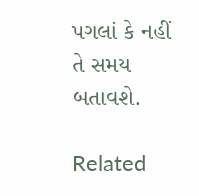પગલાં કે નહીં તે સમય બતાવશે.

Related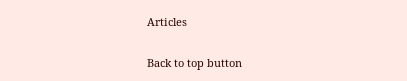Articles

Back to top button